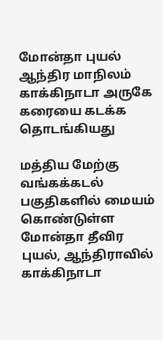மோன்தா புயல் ஆந்திர மாநிலம் காக்கிநாடா அருகே கரையை கடக்க தொடங்கியது

மத்திய மேற்கு வங்கக்கடல் பகுதிகளில் மையம் கொண்டுள்ள மோன்தா தீவிர புயல், ஆந்திராவில் காக்கிநாடா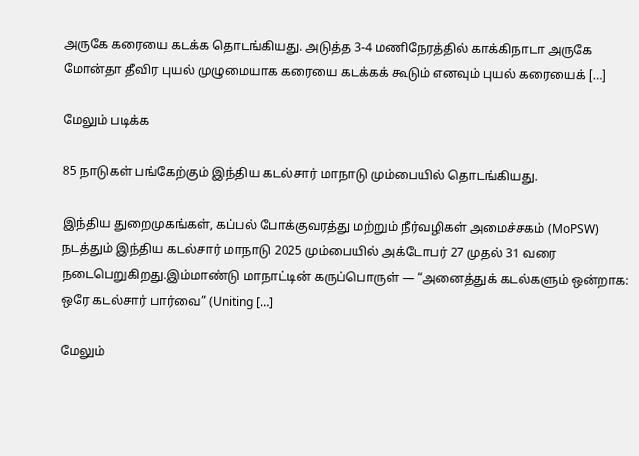அருகே கரையை கடக்க தொடங்கியது. அடுத்த 3-4 மணிநேரத்தில் காக்கிநாடா அருகே மோன்தா தீவிர புயல் முழுமையாக கரையை கடக்கக் கூடும் எனவும் புயல் கரையைக் […]

மேலும் படிக்க

85 நாடுகள் பங்கேற்கும் இந்திய கடல்சார் மாநாடு மும்பையில் தொடங்கியது.

இந்திய துறைமுகங்கள், கப்பல் போக்குவரத்து மற்றும் நீர்வழிகள் அமைச்சகம் (MoPSW) நடத்தும் இந்திய கடல்சார் மாநாடு 2025 மும்பையில் அக்டோபர் 27 முதல் 31 வரை நடைபெறுகிறது.இம்மாண்டு மாநாட்டின் கருப்பொருள் — “அனைத்துக் கடல்களும் ஒன்றாக: ஒரே கடல்சார் பார்வை” (Uniting […]

மேலும்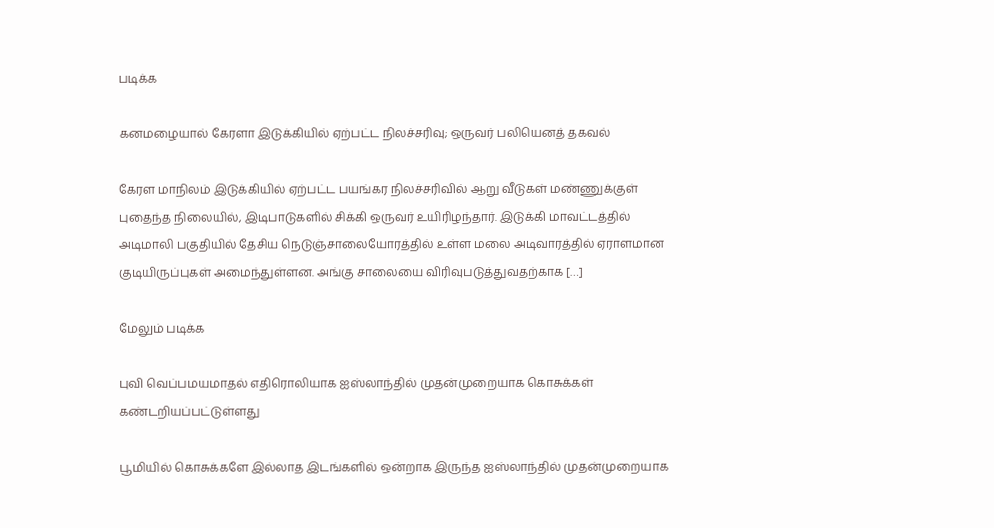படிக்க

கனமழையால் கேரளா இடுக்கியில் ஏற்பட்ட நிலச்சரிவு; ஒருவர் பலியெனத் தகவல்

கேரள மாநிலம் இடுக்கியில் ஏற்பட்ட பயங்கர நிலச்சரிவில் ஆறு வீடுகள் மண்ணுக்குள் புதைந்த நிலையில், இடிபாடுகளில் சிக்கி ஒருவர் உயிரிழந்தார். இடுக்கி மாவட்டத்தில் அடிமாலி பகுதியில் தேசிய நெடுஞ்சாலையோரத்தில் உள்ள மலை அடிவாரத்தில் ஏராளமான குடியிருப்புகள் அமைந்துள்ளன. அங்கு சாலையை விரிவுபடுத்துவதற்காக […]

மேலும் படிக்க

புவி வெப்பமயமாதல் எதிரொலியாக ஐஸ்லாந்தில் முதன்முறையாக கொசுக்கள் கண்டறியப்பட்டுள்ளது

பூமியில் கொசுக்களே இல்லாத இடங்களில் ஒன்றாக இருந்த ஐஸ்லாந்தில் முதன்முறையாக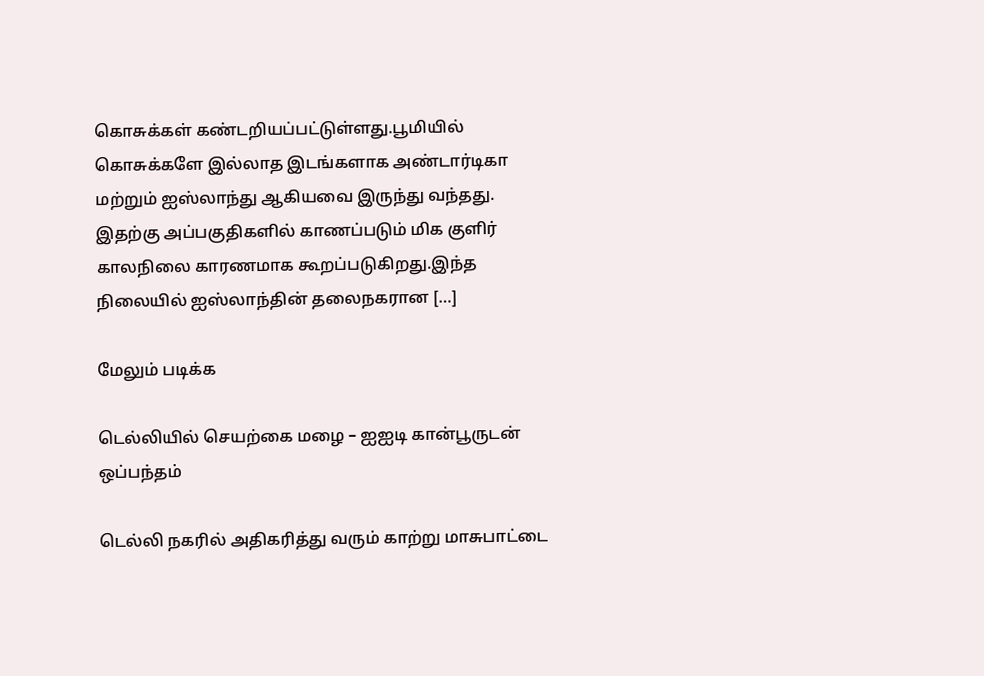கொசுக்கள் கண்டறியப்பட்டுள்ளது.பூமியில் கொசுக்களே இல்லாத இடங்களாக அண்டார்டிகா மற்றும் ஐஸ்லாந்து ஆகியவை இருந்து வந்தது. இதற்கு அப்பகுதிகளில் காணப்படும் மிக குளிர் காலநிலை காரணமாக கூறப்படுகிறது.இந்த நிலையில் ஐஸ்லாந்தின் தலைநகரான […]

மேலும் படிக்க

டெல்லியில் செயற்கை மழை – ஐஐடி கான்பூருடன் ஒப்பந்தம்

டெல்லி நகரில் அதிகரித்து வரும் காற்று மாசுபாட்டை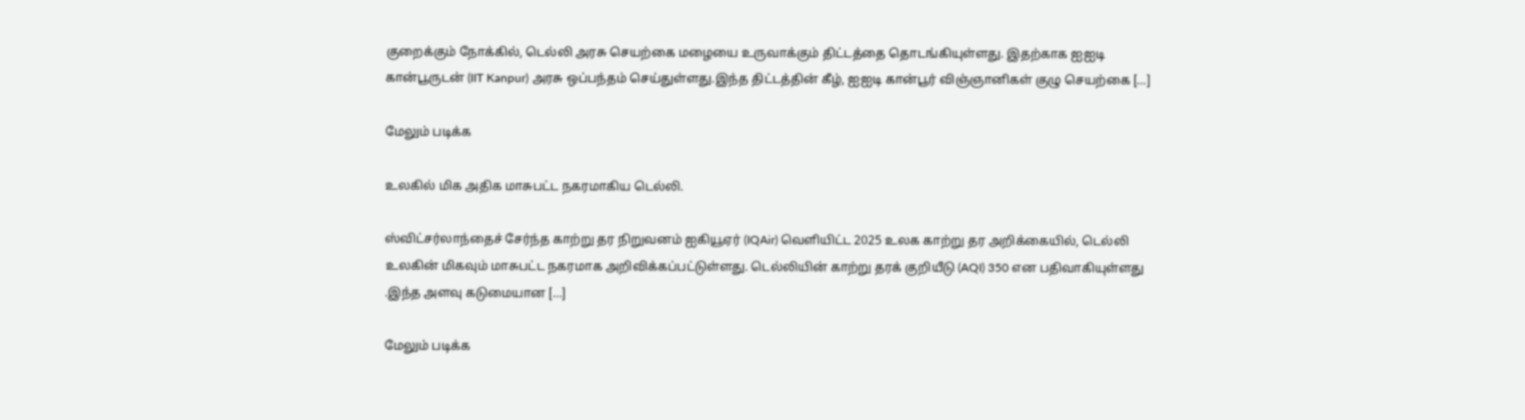குறைக்கும் நோக்கில், டெல்லி அரசு செயற்கை மழையை உருவாக்கும் திட்டத்தை தொடங்கியுள்ளது. இதற்காக ஐஐடி கான்பூருடன் (IIT Kanpur) அரசு ஒப்பந்தம் செய்துள்ளது.இந்த திட்டத்தின் கீழ், ஐஐடி கான்பூர் விஞ்ஞானிகள் குழு செயற்கை […]

மேலும் படிக்க

உலகில் மிக அதிக மாசுபட்ட நகரமாகிய டெல்லி.

ஸ்விட்சர்லாந்தைச் சேர்ந்த காற்று தர நிறுவனம் ஐகியூஏர் (IQAir) வெளியிட்ட 2025 உலக காற்று தர அறிக்கையில், டெல்லி உலகின் மிகவும் மாசுபட்ட நகரமாக அறிவிக்கப்பட்டுள்ளது. டெல்லியின் காற்று தரக் குறியீடு (AQI) 350 என பதிவாகியுள்ளது .இந்த அளவு கடுமையான […]

மேலும் படிக்க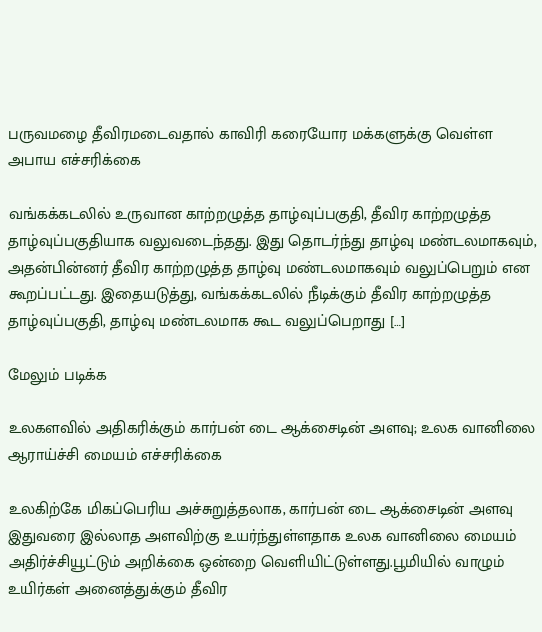பருவமழை தீவிரமடைவதால் காவிரி கரையோர மக்களுக்கு வெள்ள அபாய எச்சரிக்கை

வங்கக்கடலில் உருவான காற்றழுத்த தாழ்வுப்பகுதி, தீவிர காற்றழுத்த தாழ்வுப்பகுதியாக வலுவடைந்தது. இது தொடர்ந்து தாழ்வு மண்டலமாகவும், அதன்பின்னர் தீவிர காற்றழுத்த தாழ்வு மண்டலமாகவும் வலுப்பெறும் என கூறப்பட்டது. இதையடுத்து, வங்கக்கடலில் நீடிக்கும் தீவிர காற்றழுத்த தாழ்வுப்பகுதி, தாழ்வு மண்டலமாக கூட வலுப்பெறாது […]

மேலும் படிக்க

உலகளவில் அதிகரிக்கும் கார்பன் டை ஆக்சைடின் அளவு; உலக வானிலை ஆராய்ச்சி மையம் எச்சரிக்கை

உலகிற்கே மிகப்பெரிய அச்சுறுத்தலாக, கார்பன் டை ஆக்சைடின் அளவு இதுவரை இல்லாத அளவிற்கு உயர்ந்துள்ளதாக உலக வானிலை மையம் அதிர்ச்சியூட்டும் அறிக்கை ஒன்றை வெளியிட்டுள்ளது.பூமியில் வாழும் உயிர்கள் அனைத்துக்கும் தீவிர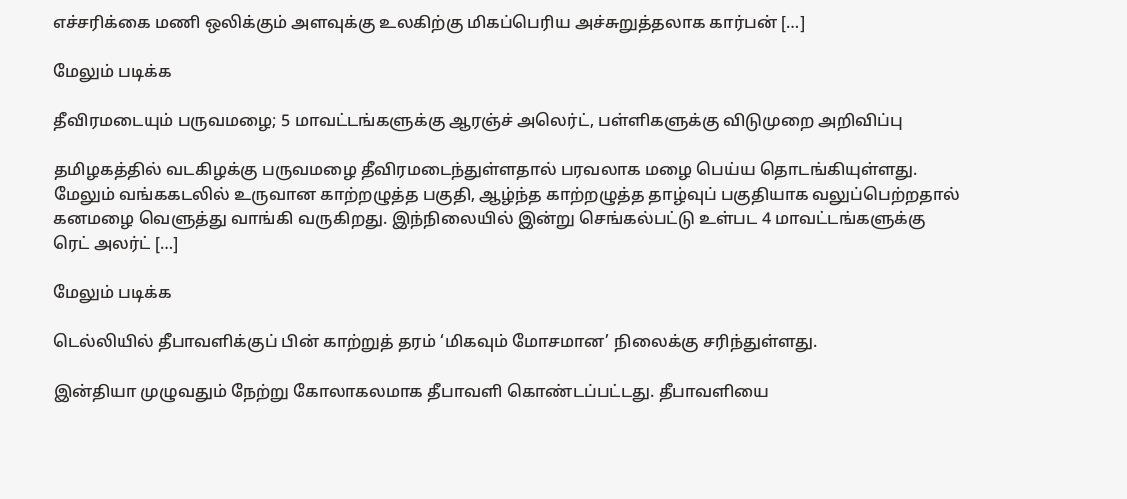எச்சரிக்கை மணி ஒலிக்கும் அளவுக்கு உலகிற்கு மிகப்பெரிய அச்சுறுத்தலாக கார்பன் […]

மேலும் படிக்க

தீவிரமடையும் பருவமழை; 5 மாவட்டங்களுக்கு ஆரஞ்ச் அலெர்ட், பள்ளிகளுக்கு விடுமுறை அறிவிப்பு

தமிழகத்தில் வடகிழக்கு பருவமழை தீவிரமடைந்துள்ளதால் பரவலாக மழை பெய்ய தொடங்கியுள்ளது. மேலும் வங்ககடலில் உருவான காற்றழுத்த பகுதி, ஆழ்ந்த காற்றழுத்த தாழ்வுப் பகுதியாக வலுப்பெற்றதால் கனமழை வெளுத்து வாங்கி வருகிறது. இந்நிலையில் இன்று செங்கல்பட்டு உள்பட 4 மாவட்டங்களுக்கு ரெட் அலர்ட் […]

மேலும் படிக்க

டெல்லியில் தீபாவளிக்குப் பின் காற்றுத் தரம் ‘மிகவும் மோசமான’ நிலைக்கு சரிந்துள்ளது.

இன்தியா முழுவதும் நேற்று கோலாகலமாக தீபாவளி கொண்டப்பட்டது. தீபாவளியை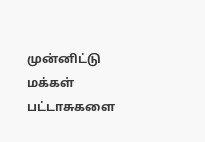முன்னிட்டு மக்கள் பட்டாசுகளை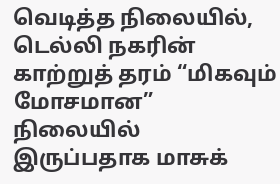வெடித்த நிலையில், டெல்லி நகரின் காற்றுத் தரம் “மிகவும் மோசமான” நிலையில் இருப்பதாக மாசுக்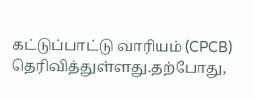கட்டுப்பாட்டு வாரியம் (CPCB) தெரிவித்துள்ளது.தற்போது,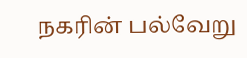நகரின் பல்வேறு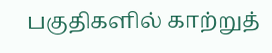பகுதிகளில் காற்றுத்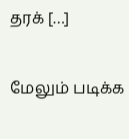தரக் […]

மேலும் படிக்க